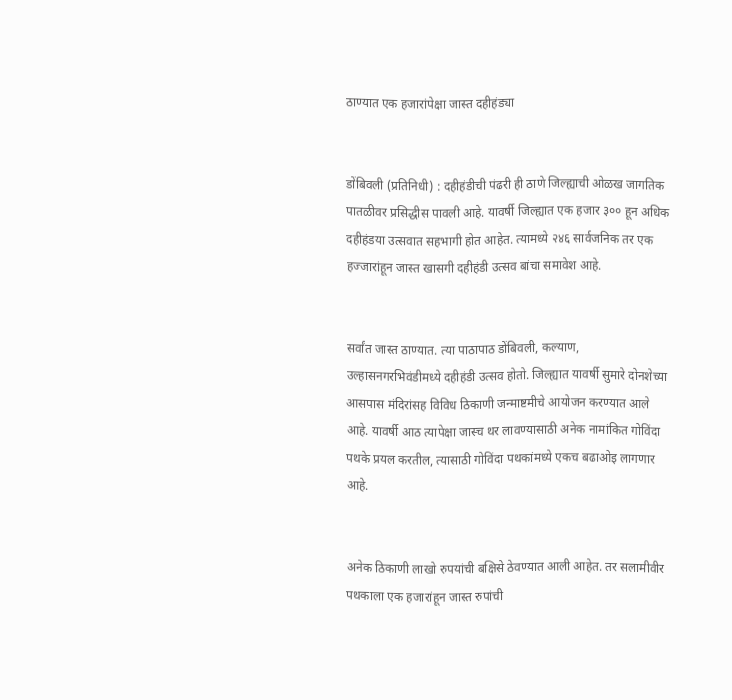ठाण्यात एक हजारांपेक्षा जास्त दहीहंड्या


डोंबिवली (प्रतिनिधी) : दहीहंडीची पंढरी ही ठाणे जिल्ह्याची ओळख जागतिक पातळीवर प्रसिद्धीस पावली आहे. यावर्षी जिल्ह्यात एक हजार ३०० हून अधिक दहीहंडया उत्सवात सहभागी होत आहेत. त्यामध्ये २४६ सार्वजनिक तर एक हज्जारांहून जास्त खासगी दहीहंडी उत्सव बांचा समावेश आहे.


सर्वांत जास्त ठाण्यात. त्या पाठापाठ डोंबिवली, कल्याण, उल्हासनगरभिवंडीमध्ये दहीहंडी उत्सव होतो. जिल्ह्यात यावर्षी सुमारे दोनशेच्या आसपास मंदिरांसह विविध ठिकाणी जन्माष्टमीचे आयोजन करण्यात आले आहे. यावर्षी आठ त्यापेक्षा जास्च थर लावण्यासाठी अनेक नामांकित गोविंदा पथके प्रयल करतील, त्यासाठी गोविंदा पथकांमध्ये एकच बढाओइ लागणार आहे.


अनेक ठिकाणी लाखो रुपयांची बक्षिसे ठेवण्यात आली आहेत. तर सलामीवीर पथकाला एक हजारांहून जास्त रुपांची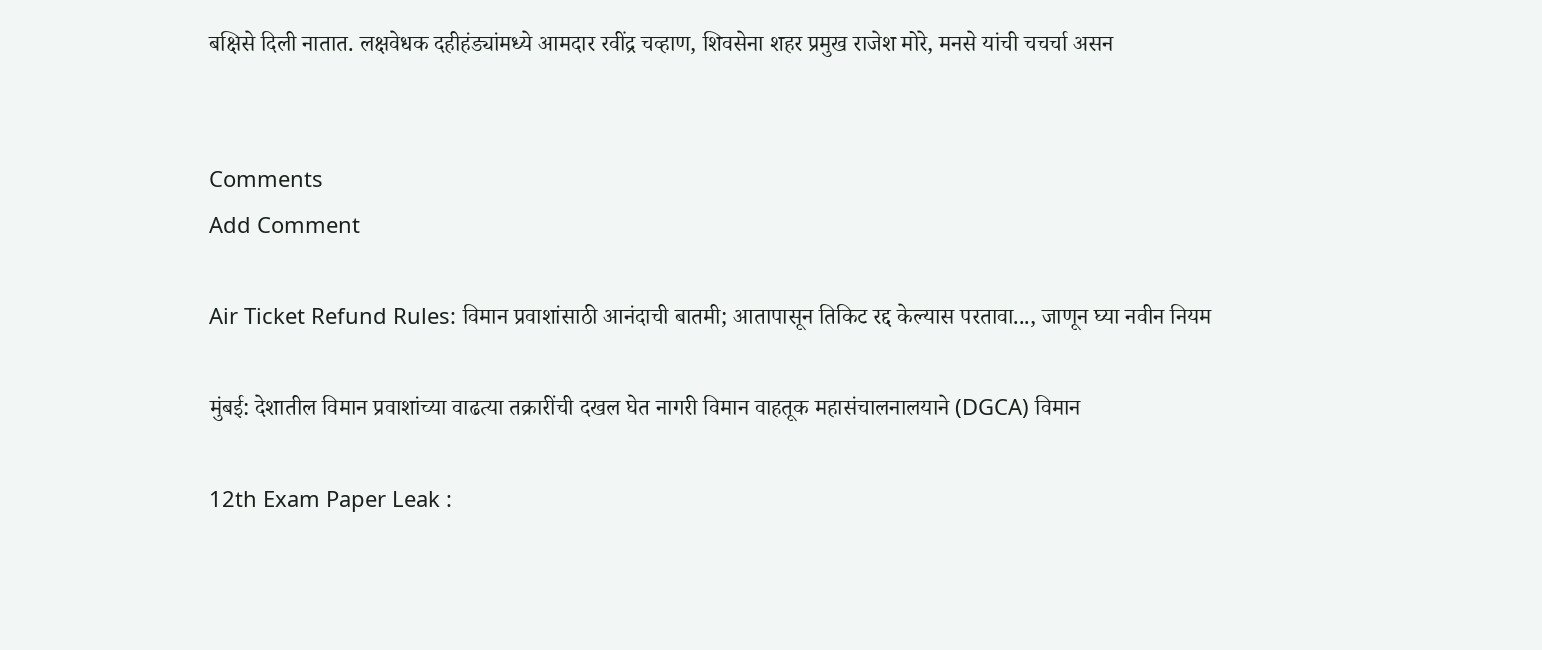बक्षिसे दिली नातात. लक्षवेधक दहीहंड्यांमध्ये आमदार रवींद्र चव्हाण, शिवसेना शहर प्रमुख राजेश मोरे, मनसे यांची चचर्चा असन


Comments
Add Comment

Air Ticket Refund Rules: विमान प्रवाशांसाठी आनंदाची बातमी; आतापासून तिकिट रद्द केल्यास परतावा..., जाणून घ्या नवीन नियम

मुंबई: देशातील विमान प्रवाशांच्या वाढत्या तक्रारींची दखल घेत नागरी विमान वाहतूक महासंचालनालयाने (DGCA) विमान

12th Exam Paper Leak :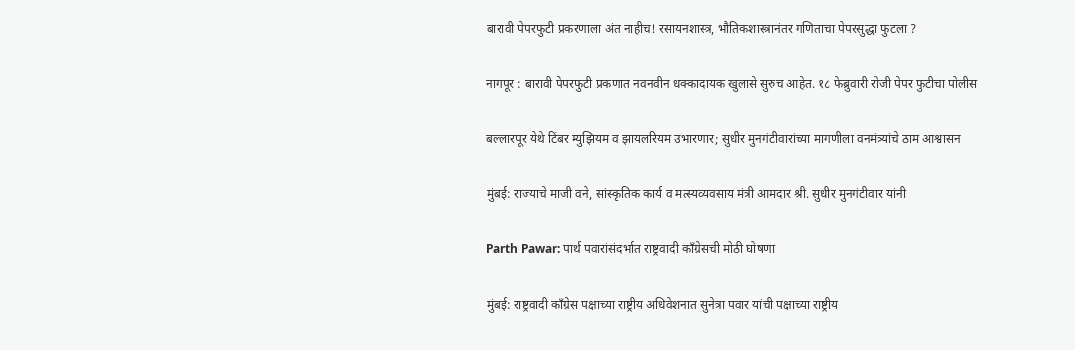बारावी पेपरफुटी प्रकरणाला अंत नाहीच! रसायनशास्त्र, भौतिकशास्त्रानंतर गणिताचा पेपरसुद्धा फुटला ?

नागपूर : बारावी पेपरफुटी प्रकणात नवनवीन धक्कादायक खुलासे सुरुच आहेत. १८ फेब्रुवारी रोजी पेपर फुटीचा पोलीस

बल्लारपूर येथे टिंबर म्युझियम व झायलरियम उभारणार; सुधीर मुनगंटीवारांच्या मागणीला वनमंत्र्यांचे ठाम आश्वासन

मुंबई: राज्याचे माजी वने, सांस्कृतिक कार्य व मत्स्यव्यवसाय मंत्री आमदार श्री. सुधीर मुनगंटीवार यांनी

Parth Pawar: पार्थ पवारांसंदर्भात राष्ट्रवादी काँग्रेसची मोठी घोषणा

मुंबई: राष्ट्रवादी काँग्रेस पक्षाच्या राष्ट्रीय अधिवेशनात सुनेत्रा पवार यांची पक्षाच्या राष्ट्रीय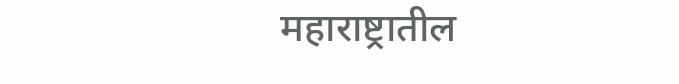महाराष्ट्रातील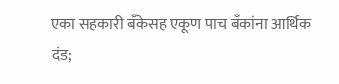एका सहकारी बँकेसह एकूण पाच बँकांना आर्थिक दंड;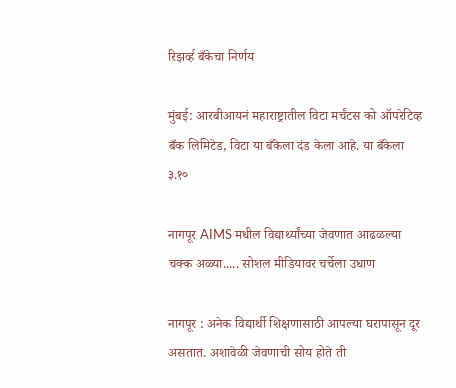रिझर्व्ह बँकेचा निर्णय

मुंबई: आरबीआयनं महाराष्ट्रातील विटा मर्चंटस को ऑपरेटिव्ह बँक लिमिटेड, विटा या बँकेला दंड केला आहे. या बँकेला ३.१०

नागपूर AIMS मधील विद्यार्थ्यांच्या जेवणात आढळल्या चक्क अळ्या..... सोशल मीडियावर चर्चेला उधाण

नागपूर : अनेक विद्यार्थी शिक्षणासाठी आपल्या घरापासून दूर असतात. अशावेळी जेवणाची सोय होते ती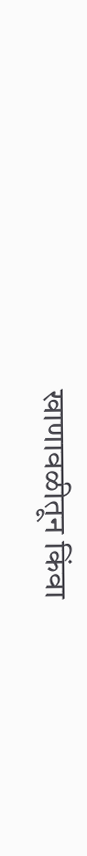खाणावळीतून किंवा